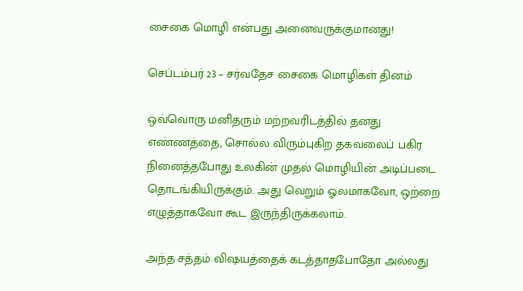சைகை மொழி என்பது அனைவருக்குமானது!

செப்டம்பர் 23 – சர்வதேச சைகை மொழிகள் தினம்

ஒவ்வொரு மனிதரும் மற்றவரிடத்தில் தனது எண்ணத்தை, சொல்ல விரும்புகிற தகவலைப் பகிர நினைத்தபோது உலகின் முதல் மொழியின் அடிப்படை தொடங்கியிருக்கும். அது வெறும் ஓலமாகவோ, ஒற்றை எழுத்தாகவோ கூட இருந்திருக்கலாம்.

அந்த சத்தம் விஷயத்தைக் கடத்தாதபோதோ அல்லது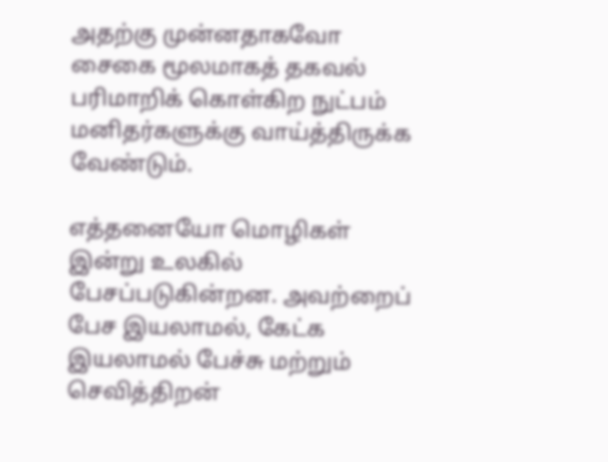அதற்கு முன்னதாகவோ சைகை மூலமாகத் தகவல் பரிமாறிக் கொள்கிற நுட்பம் மனிதர்களுக்கு வாய்த்திருக்க வேண்டும்.

எத்தனையோ மொழிகள் இன்று உலகில் பேசப்படுகின்றன. அவற்றைப் பேச இயலாமல், கேட்க இயலாமல் பேச்சு மற்றும் செவித்திறன்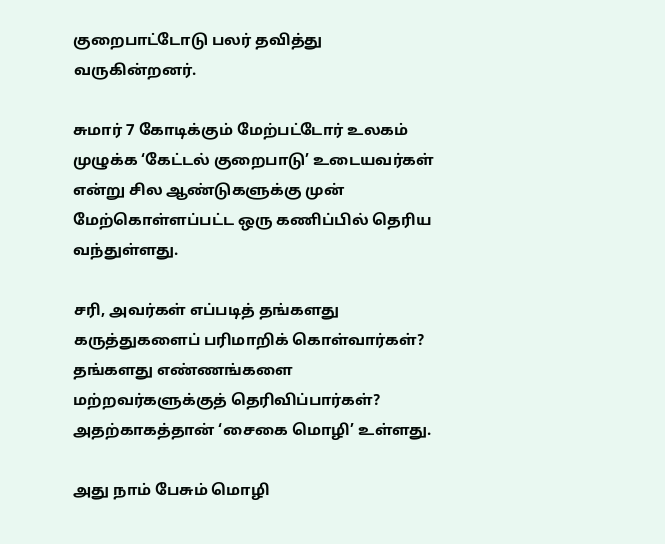குறைபாட்டோடு பலர் தவித்து வருகின்றனர்.

சுமார் 7 கோடிக்கும் மேற்பட்டோர் உலகம் முழுக்க ‘கேட்டல் குறைபாடு’ உடையவர்கள் என்று சில ஆண்டுகளுக்கு முன் மேற்கொள்ளப்பட்ட ஒரு கணிப்பில் தெரிய வந்துள்ளது.

சரி, அவர்கள் எப்படித் தங்களது கருத்துகளைப் பரிமாறிக் கொள்வார்கள்? தங்களது எண்ணங்களை மற்றவர்களுக்குத் தெரிவிப்பார்கள்? அதற்காகத்தான் ‘சைகை மொழி’ உள்ளது.

அது நாம் பேசும் மொழி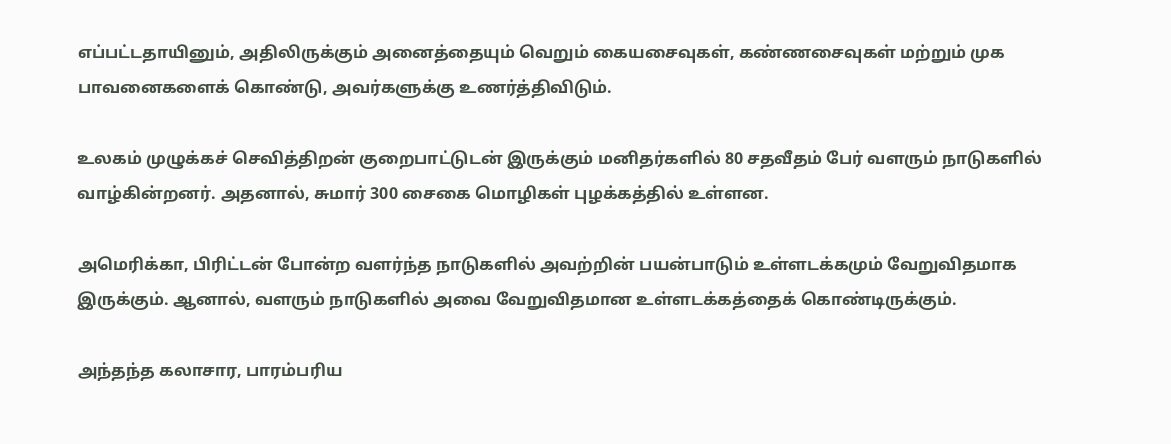எப்பட்டதாயினும், அதிலிருக்கும் அனைத்தையும் வெறும் கையசைவுகள், கண்ணசைவுகள் மற்றும் முக பாவனைகளைக் கொண்டு, அவர்களுக்கு உணர்த்திவிடும்.

உலகம் முழுக்கச் செவித்திறன் குறைபாட்டுடன் இருக்கும் மனிதர்களில் 80 சதவீதம் பேர் வளரும் நாடுகளில் வாழ்கின்றனர். அதனால், சுமார் 300 சைகை மொழிகள் புழக்கத்தில் உள்ளன.

அமெரிக்கா, பிரிட்டன் போன்ற வளர்ந்த நாடுகளில் அவற்றின் பயன்பாடும் உள்ளடக்கமும் வேறுவிதமாக இருக்கும். ஆனால், வளரும் நாடுகளில் அவை வேறுவிதமான உள்ளடக்கத்தைக் கொண்டிருக்கும்.

அந்தந்த கலாசார, பாரம்பரிய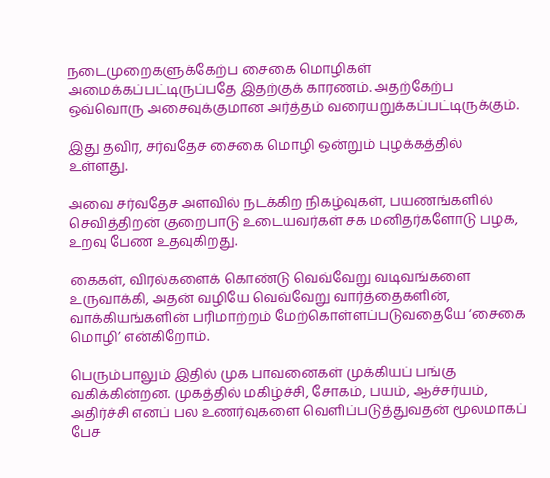நடைமுறைகளுக்கேற்ப சைகை மொழிகள் அமைக்கப்பட்டிருப்பதே இதற்குக் காரணம். அதற்கேற்ப ஒவ்வொரு அசைவுக்குமான அர்த்தம் வரையறுக்கப்பட்டிருக்கும்.

இது தவிர, சர்வதேச சைகை மொழி ஒன்றும் புழக்கத்தில் உள்ளது.

அவை சர்வதேச அளவில் நடக்கிற நிகழ்வுகள், பயணங்களில் செவித்திறன் குறைபாடு உடையவர்கள் சக மனிதர்களோடு பழக, உறவு பேண உதவுகிறது.

கைகள், விரல்களைக் கொண்டு வெவ்வேறு வடிவங்களை உருவாக்கி, அதன் வழியே வெவ்வேறு வார்த்தைகளின், வாக்கியங்களின் பரிமாற்றம் மேற்கொள்ளப்படுவதையே ‘சைகை மொழி’ என்கிறோம்.

பெரும்பாலும் இதில் முக பாவனைகள் முக்கியப் பங்கு வகிக்கின்றன. முகத்தில் மகிழ்ச்சி, சோகம், பயம், ஆச்சர்யம், அதிர்ச்சி எனப் பல உணர்வுகளை வெளிப்படுத்துவதன் மூலமாகப் பேச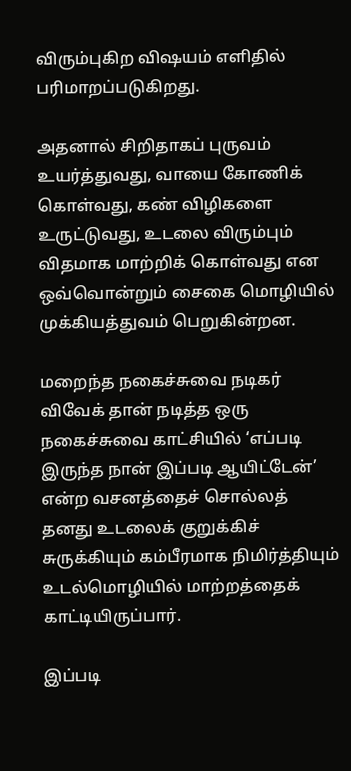விரும்புகிற விஷயம் எளிதில் பரிமாறப்படுகிறது.

அதனால் சிறிதாகப் புருவம் உயர்த்துவது, வாயை கோணிக் கொள்வது, கண் விழிகளை உருட்டுவது, உடலை விரும்பும் விதமாக மாற்றிக் கொள்வது என ஒவ்வொன்றும் சைகை மொழியில் முக்கியத்துவம் பெறுகின்றன.

மறைந்த நகைச்சுவை நடிகர் விவேக் தான் நடித்த ஒரு நகைச்சுவை காட்சியில் ‘எப்படி இருந்த நான் இப்படி ஆயிட்டேன்’ என்ற வசனத்தைச் சொல்லத் தனது உடலைக் குறுக்கிச் சுருக்கியும் கம்பீரமாக நிமிர்த்தியும் உடல்மொழியில் மாற்றத்தைக் காட்டியிருப்பார்.

இப்படி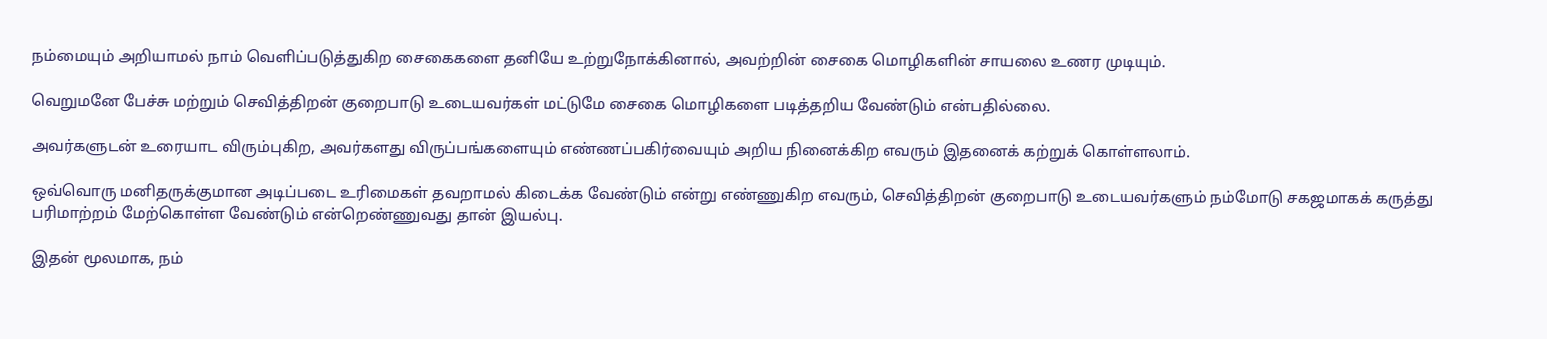நம்மையும் அறியாமல் நாம் வெளிப்படுத்துகிற சைகைகளை தனியே உற்றுநோக்கினால், அவற்றின் சைகை மொழிகளின் சாயலை உணர முடியும்.

வெறுமனே பேச்சு மற்றும் செவித்திறன் குறைபாடு உடையவர்கள் மட்டுமே சைகை மொழிகளை படித்தறிய வேண்டும் என்பதில்லை.

அவர்களுடன் உரையாட விரும்புகிற, அவர்களது விருப்பங்களையும் எண்ணப்பகிர்வையும் அறிய நினைக்கிற எவரும் இதனைக் கற்றுக் கொள்ளலாம்.

ஒவ்வொரு மனிதருக்குமான அடிப்படை உரிமைகள் தவறாமல் கிடைக்க வேண்டும் என்று எண்ணுகிற எவரும், செவித்திறன் குறைபாடு உடையவர்களும் நம்மோடு சகஜமாகக் கருத்து பரிமாற்றம் மேற்கொள்ள வேண்டும் என்றெண்ணுவது தான் இயல்பு.

இதன் மூலமாக, நம்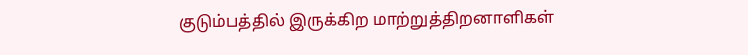குடும்பத்தில் இருக்கிற மாற்றுத்திறனாளிகள்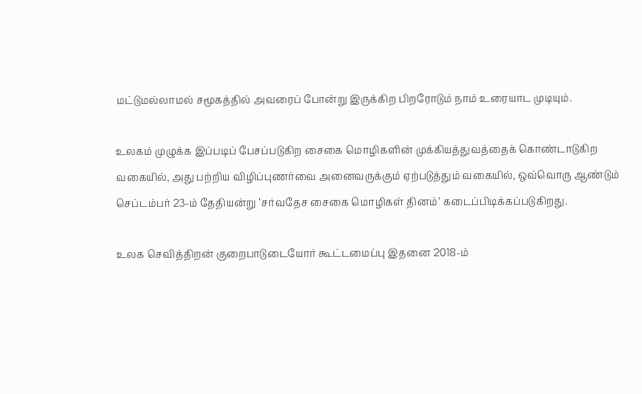மட்டுமல்லாமல் சமூகத்தில் அவரைப் போன்று இருக்கிற பிறரோடும் நாம் உரையாட முடியும்.

உலகம் முழுக்க இப்படிப் பேசப்படுகிற சைகை மொழிகளின் முக்கியத்துவத்தைக் கொண்டாடுகிற வகையில், அது பற்றிய விழிப்புணர்வை அனைவருக்கும் ஏற்படுத்தும் வகையில், ஒவ்வொரு ஆண்டும் செப்டம்பர் 23-ம் தேதியன்று ‘சர்வதேச சைகை மொழிகள் தினம்’ கடைப்பிடிக்கப்படுகிறது.

உலக செவித்திறன் குறைபாடுடையோர் கூட்டமைப்பு இதனை 2018-ம்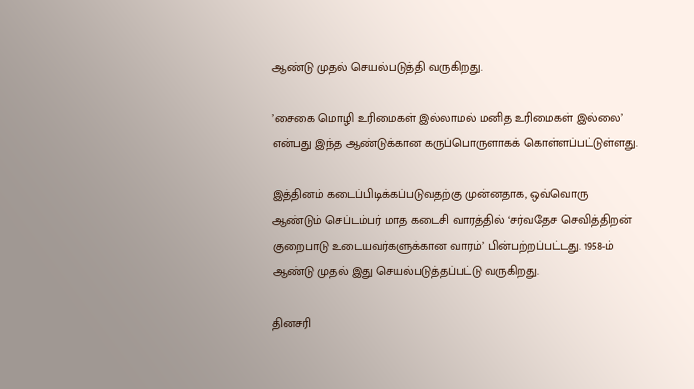ஆண்டு முதல் செயல்படுத்தி வருகிறது.

’சைகை மொழி உரிமைகள் இல்லாமல் மனித உரிமைகள் இல்லை’ என்பது இந்த ஆண்டுக்கான கருப்பொருளாகக் கொள்ளப்பட்டுள்ளது.

இத்தினம் கடைப்பிடிக்கப்படுவதற்கு முன்னதாக, ஒவ்வொரு ஆண்டும் செப்டம்பர் மாத கடைசி வாரத்தில் ‘சர்வதேச செவித்திறன் குறைபாடு உடையவர்களுக்கான வாரம்’ பின்பற்றப்பட்டது. 1958-ம் ஆண்டு முதல் இது செயல்படுத்தப்பட்டு வருகிறது.

தினசரி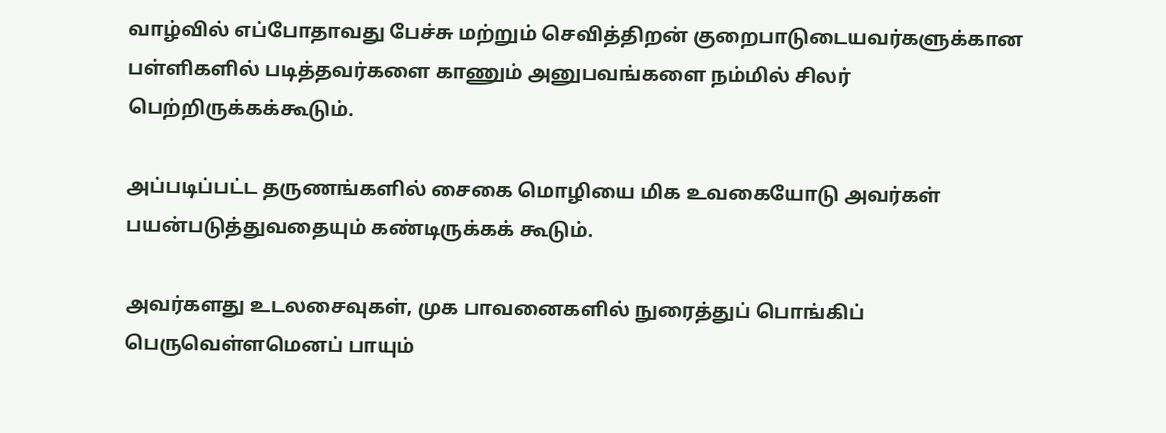வாழ்வில் எப்போதாவது பேச்சு மற்றும் செவித்திறன் குறைபாடுடையவர்களுக்கான பள்ளிகளில் படித்தவர்களை காணும் அனுபவங்களை நம்மில் சிலர் பெற்றிருக்கக்கூடும்.

அப்படிப்பட்ட தருணங்களில் சைகை மொழியை மிக உவகையோடு அவர்கள் பயன்படுத்துவதையும் கண்டிருக்கக் கூடும்.

அவர்களது உடலசைவுகள், முக பாவனைகளில் நுரைத்துப் பொங்கிப் பெருவெள்ளமெனப் பாயும்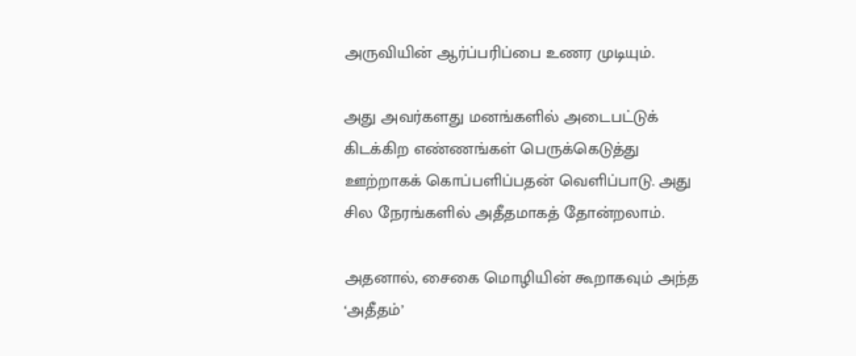அருவியின் ஆர்ப்பரிப்பை உணர முடியும்.

அது அவர்களது மனங்களில் அடைபட்டுக் கிடக்கிற எண்ணங்கள் பெருக்கெடுத்து ஊற்றாகக் கொப்பளிப்பதன் வெளிப்பாடு. அது சில நேரங்களில் அதீதமாகத் தோன்றலாம்.

அதனால், சைகை மொழியின் கூறாகவும் அந்த ‘அதீதம்’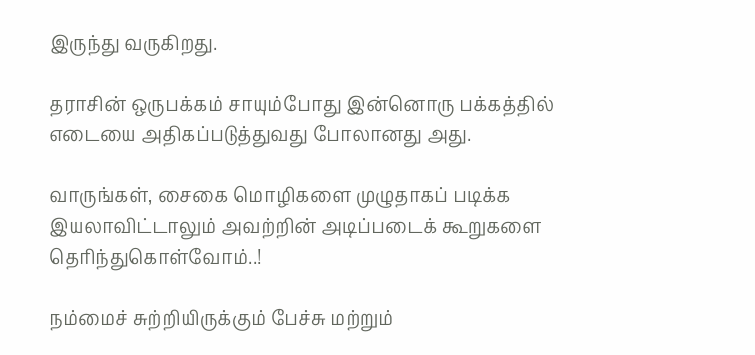இருந்து வருகிறது.

தராசின் ஒருபக்கம் சாயும்போது இன்னொரு பக்கத்தில் எடையை அதிகப்படுத்துவது போலானது அது.

வாருங்கள், சைகை மொழிகளை முழுதாகப் படிக்க இயலாவிட்டாலும் அவற்றின் அடிப்படைக் கூறுகளை தெரிந்துகொள்வோம்..!

நம்மைச் சுற்றியிருக்கும் பேச்சு மற்றும்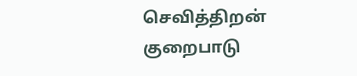செவித்திறன் குறைபாடு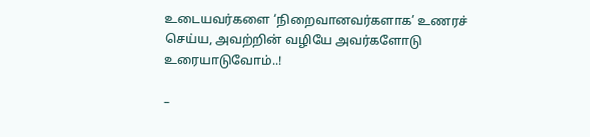உடையவர்களை ‘நிறைவானவர்களாக’ உணரச் செய்ய, அவற்றின் வழியே அவர்களோடு உரையாடுவோம்..!

–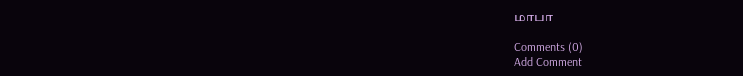மாபா

Comments (0)
Add Comment